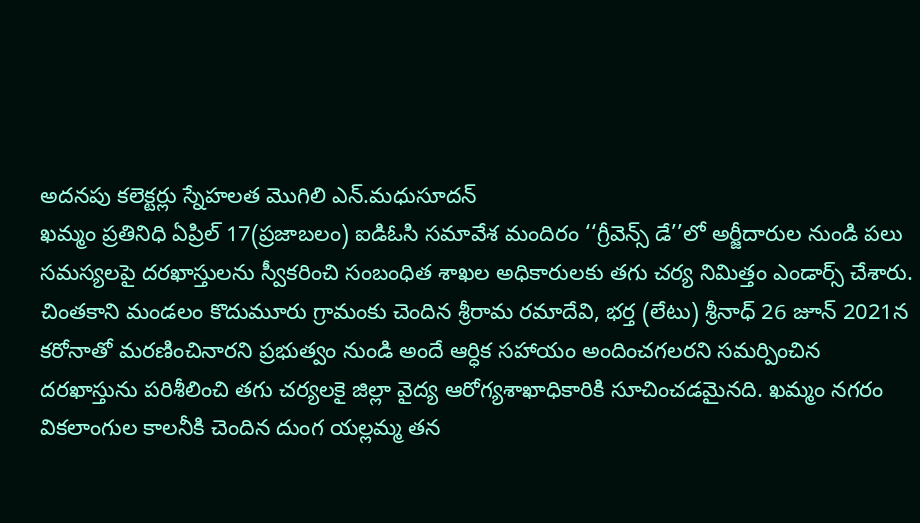అదనపు కలెక్టర్లు స్నేహలత మొగిలి ఎన్.మధుసూదన్
ఖమ్మం ప్రతినిధి ఏప్రిల్ 17(ప్రజాబలం) ఐడిఓసి సమావేశ మందిరం ‘‘గ్రీవెన్స్ డే’’లో అర్జీదారుల నుండి పలు సమస్యలపై దరఖాస్తులను స్వీకరించి సంబంధిత శాఖల అధికారులకు తగు చర్య నిమిత్తం ఎండార్స్ చేశారు.
చింతకాని మండలం కొదుమూరు గ్రామంకు చెందిన శ్రీరామ రమాదేవి, భర్త (లేటు) శ్రీనాధ్ 26 జూన్ 2021న కరోనాతో మరణించినారని ప్రభుత్వం నుండి అందే ఆర్ధిక సహాయం అందించగలరని సమర్పించిన దరఖాస్తును పరిశీలించి తగు చర్యలకై జిల్లా వైద్య ఆరోగ్యశాఖాధికారికి సూచించడమైనది. ఖమ్మం నగరం వికలాంగుల కాలనీకి చెందిన దుంగ యల్లమ్మ తన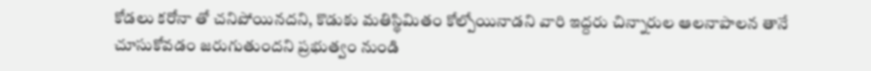కోడలు కరోనా తో చనిపోయినదని, కొడుకు మతిస్థిమితం కోల్పోయినాడని వారి ఇద్దరు చిన్నారుల ఆలనాపాలన తానే చూసుకోవడం జరుగుతుందని ప్రభుత్వం నుండి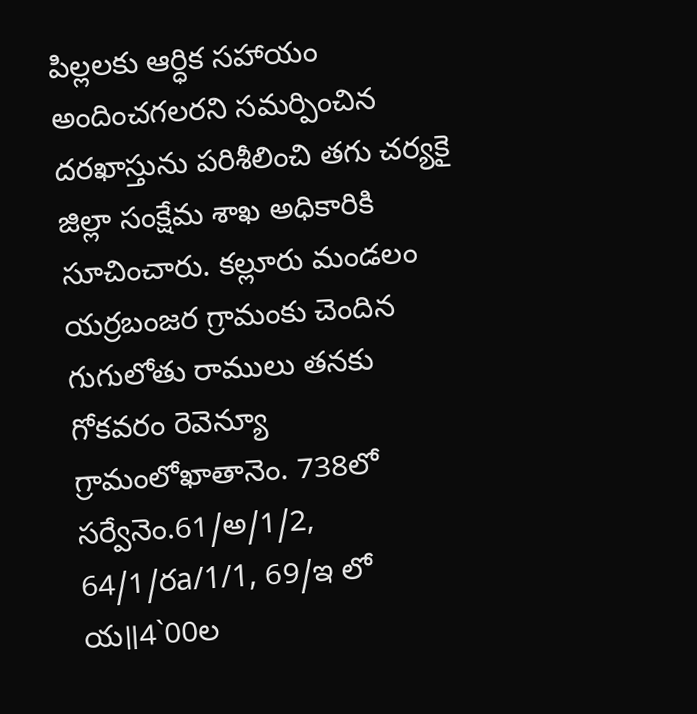పిల్లలకు ఆర్ధిక సహాయం అందించగలరని సమర్పించిన దరఖాస్తును పరిశీలించి తగు చర్యకై జిల్లా సంక్షేమ శాఖ అధికారికి సూచించారు. కల్లూరు మండలం యర్రబంజర గ్రామంకు చెందిన గుగులోతు రాములు తనకు గోకవరం రెవెన్యూ గ్రామంలోఖాతానెం. 738లో సర్వేనెం.61/అ/1/2, 64/1/రa/1/1, 69/ఇ లో య॥4`00ల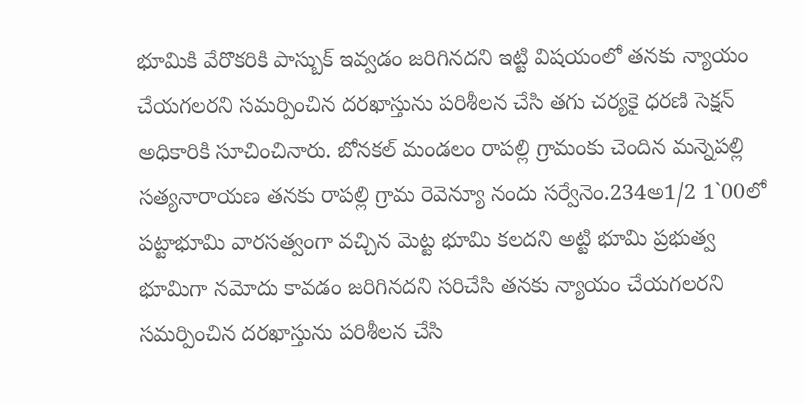భూమికి వేరొకరికి పాస్బుక్ ఇవ్వడం జరిగినదని ఇట్టి విషయంలో తనకు న్యాయం చేయగలరని సమర్పించిన దరఖాస్తును పరిశీలన చేసి తగు చర్యకై ధరణి సెక్షన్ అధికారికి సూచించినారు. బోనకల్ మండలం రాపల్లి గ్రామంకు చెందిన మన్నెపల్లి సత్యనారాయణ తనకు రాపల్లి గ్రామ రెవెన్యూ నందు సర్వేనెం.234అ1/2 1`00లో పట్టాభూమి వారసత్వంగా వచ్చిన మెట్ట భూమి కలదని అట్టి భూమి ప్రభుత్వ భూమిగా నమోదు కావడం జరిగినదని సరిచేసి తనకు న్యాయం చేయగలరని సమర్పించిన దరఖాస్తును పరిశీలన చేసి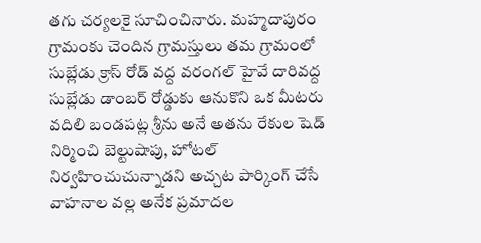తగు చర్యలకై సూచించినారు. మహ్మదాపురం గ్రామంకు చెందిన గ్రామస్తులు తమ గ్రామంలో సుబ్లేడు క్రాస్ రోడ్ వద్ద వరంగల్ హైవే దారివద్ద సుబ్లేడు డాంబర్ రోడ్డుకు ఆనుకొని ఒక మీటరు వదిలి బండపట్ల శ్రీను అనే అతను రేకుల షెడ్ నిర్మించి బెల్టుషాపు, హోటల్ నిర్వహించుచున్నాడని అచ్చట పార్కింగ్ చేసే వాహనాల వల్ల అనేక ప్రమాదల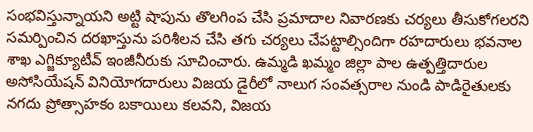సంభవిస్తున్నాయని అట్టి షాపును తొలగింప చేసి ప్రమాదాల నివారణకు చర్యలు తీసుకోగలరని సమర్పించిన దరఖాస్తును పరిశీలన చేసి తగు చర్యలు చేపట్టాల్సిందిగా రహదారులు భవనాల శాఖ ఎగ్జిక్యూటీవ్ ఇంజీనీరుకు సూచించారు. ఉమ్మడి ఖమ్మం జిల్లా పాల ఉత్పత్తిదారుల అసోసియేషన్ వినియోగదారులు విజయ డైరీలో నాలుగ సంవత్సరాల నుండి పాడిరైతులకు నగదు ప్రోత్సాహకం బకాయిలు కలవని, విజయ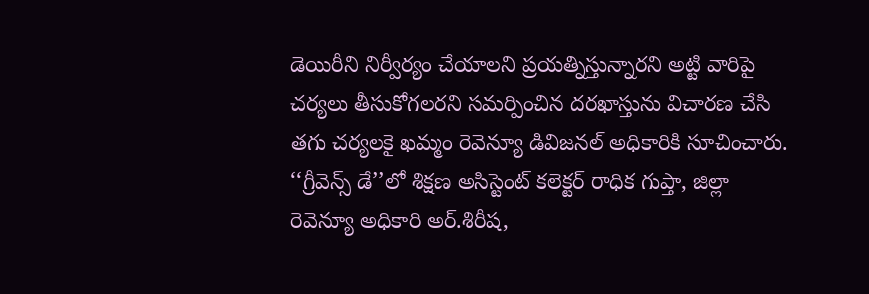డెయిరీని నిర్వీర్యం చేయాలని ప్రయత్నిస్తున్నారని అట్టి వారిపై చర్యలు తీసుకోగలరని సమర్పించిన దరఖాస్తును విచారణ చేసి తగు చర్యలకై ఖమ్మం రెవెన్యూ డివిజనల్ అధికారికి సూచించారు.
‘‘గ్రీవెన్స్ డే’’లో శిక్షణ అసిస్టెంట్ కలెక్టర్ రాధిక గుప్తా, జిల్లా రెవెన్యూ అధికారి అర్.శిరీష,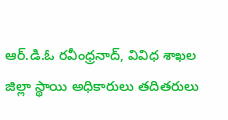ఆర్.డి.ఓ రవీంధ్రనాద్, వివిధ శాఖల జిల్లా స్థాయి అధికారులు తదితరులు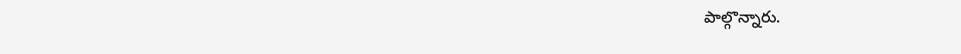పాల్గొన్నారు.